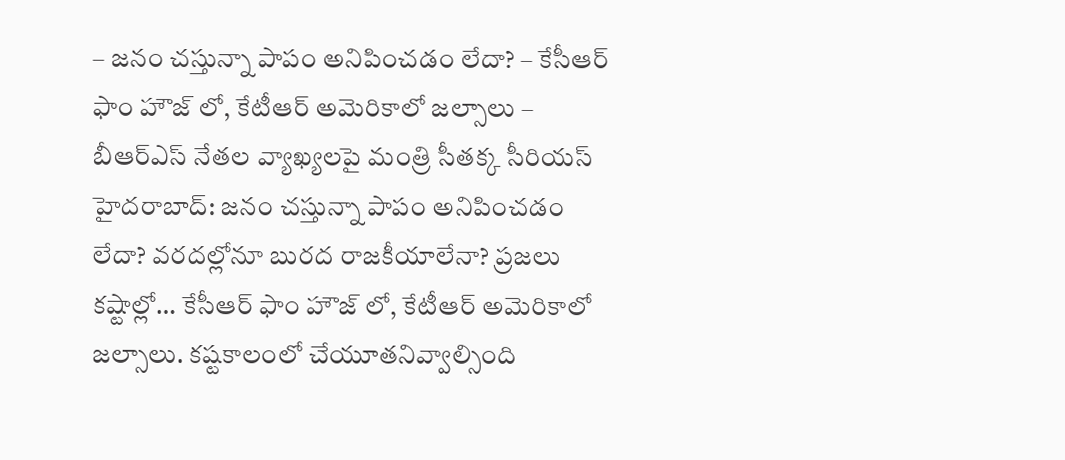– జనం చస్తున్నా పాపం అనిపించడం లేదా? – కేసీఆర్ ఫాం హౌజ్ లో, కేటీఆర్ అమెరికాలో జల్సాలు – బీఆర్ఎస్ నేతల వ్యాఖ్యలపై మంత్రి సీతక్క సీరియస్ హైదరాబాద్: జనం చస్తున్నా పాపం అనిపించడం లేదా? వరదల్లోనూ బురద రాజకీయాలేనా? ప్రజలు కష్టాల్లో… కేసీఆర్ ఫాం హౌజ్ లో, కేటీఆర్ అమెరికాలో జల్సాలు. కష్టకాలంలో చేయూతనివ్వాల్సింది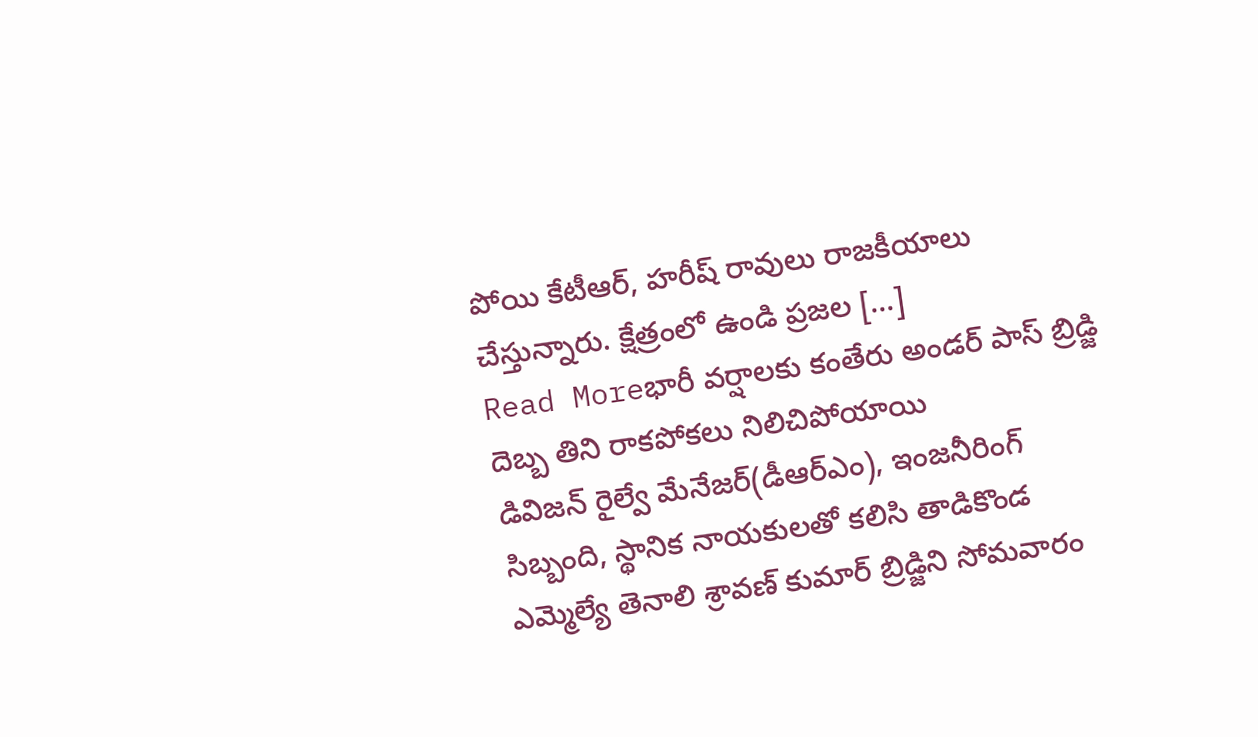పోయి కేటీఆర్, హరీష్ రావులు రాజకీయాలు చేస్తున్నారు. క్షేత్రంలో ఉండి ప్రజల […]
Read Moreభారీ వర్షాలకు కంతేరు అండర్ పాస్ బ్రిడ్జి దెబ్బ తిని రాకపోకలు నిలిచిపోయాయి
డివిజన్ రైల్వే మేనేజర్(డీఆర్ఎం), ఇంజనీరింగ్ సిబ్బంది, స్థానిక నాయకులతో కలిసి తాడికొండ ఎమ్మెల్యే తెనాలి శ్రావణ్ కుమార్ బ్రిడ్జిని సోమవారం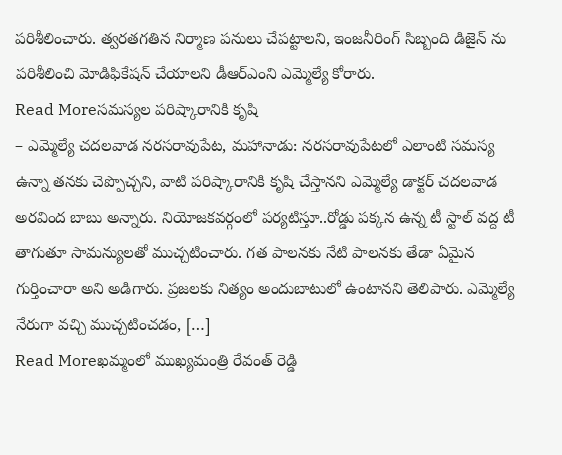పరిశీలించారు. త్వరతగతిన నిర్మాణ పనులు చేపట్టాలని, ఇంజనీరింగ్ సిబ్బంది డిజైన్ ను పరిశీలించి మోడిఫికేషన్ చేయాలని డీఆర్ఎంని ఎమ్మెల్యే కోరారు.
Read Moreసమస్యల పరిష్కారానికి కృషి
– ఎమ్మెల్యే చదలవాడ నరసరావుపేట, మహానాడు: నరసరావుపేటలో ఎలాంటి సమస్య ఉన్నా తనకు చెప్పొచ్చని, వాటి పరిష్కారానికి కృషి చేస్తానని ఎమ్మెల్యే డాక్టర్ చదలవాడ అరవింద బాబు అన్నారు. నియోజకవర్గంలో పర్యటిస్తూ..రోడ్డు పక్కన ఉన్న టీ స్టాల్ వద్ద టీ తాగుతూ సామన్యులతో ముచ్చటించారు. గత పాలనకు నేటి పాలనకు తేడా ఏమైన గుర్తించారా అని అడిగారు. ప్రజలకు నిత్యం అందుబాటులో ఉంటానని తెలిపారు. ఎమ్మెల్యే నేరుగా వచ్చి ముచ్చటించడం, […]
Read Moreఖమ్మంలో ముఖ్యమంత్రి రేవంత్ రెడ్డి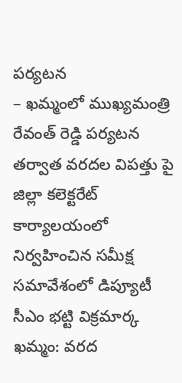పర్యటన
– ఖమ్మంలో ముఖ్యమంత్రి రేవంత్ రెడ్డి పర్యటన తర్వాత వరదల విపత్తు పై జిల్లా కలెక్టరేట్ కార్యాలయంలో నిర్వహించిన సమీక్ష సమావేశంలో డిప్యూటీ సీఎం భట్టి విక్రమార్క ఖమ్మం: వరద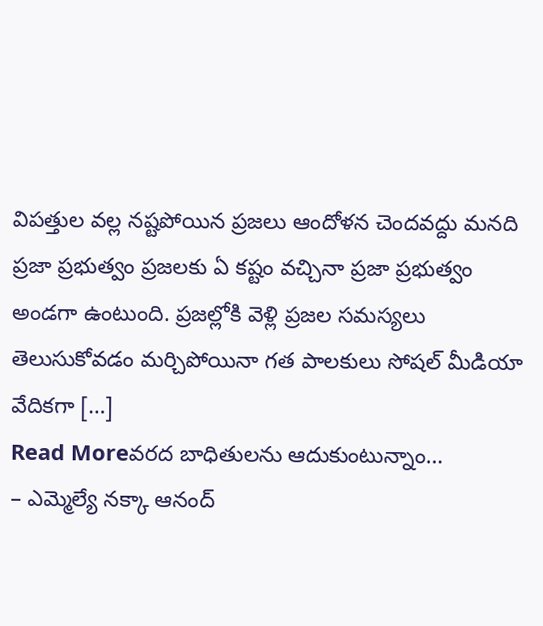విపత్తుల వల్ల నష్టపోయిన ప్రజలు ఆందోళన చెందవద్దు మనది ప్రజా ప్రభుత్వం ప్రజలకు ఏ కష్టం వచ్చినా ప్రజా ప్రభుత్వం అండగా ఉంటుంది. ప్రజల్లోకి వెళ్లి ప్రజల సమస్యలు తెలుసుకోవడం మర్చిపోయినా గత పాలకులు సోషల్ మీడియా వేదికగా […]
Read Moreవరద బాధితులను ఆదుకుంటున్నాం…
– ఎమ్మెల్యే నక్కా ఆనంద్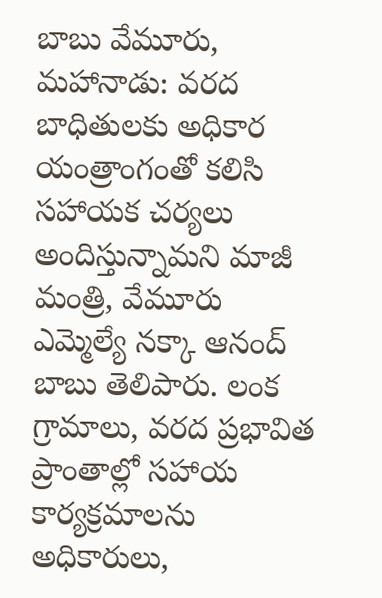బాబు వేమూరు, మహానాడు: వరద బాధితులకు అధికార యంత్రాంగంతో కలిసి సహాయక చర్యలు అందిస్తున్నామని మాజీ మంత్రి, వేమూరు ఎమ్మెల్యే నక్కా ఆనంద్ బాబు తెలిపారు. లంక గ్రామాలు, వరద ప్రభావిత ప్రాంతాల్లో సహాయ కార్యక్రమాలను అధికారులు,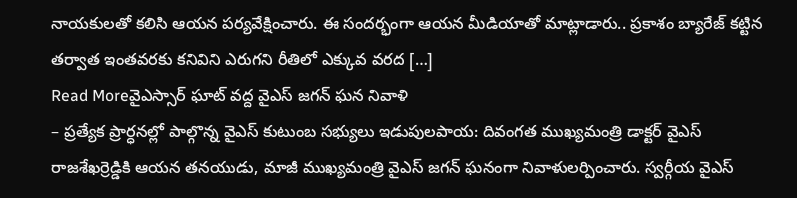నాయకులతో కలిసి ఆయన పర్యవేక్షించారు. ఈ సందర్భంగా ఆయన మీడియాతో మాట్లాడారు.. ప్రకాశం బ్యారేజ్ కట్టిన తర్వాత ఇంతవరకు కనివిని ఎరుగని రీతిలో ఎక్కువ వరద […]
Read Moreవైఎస్సార్ ఘాట్ వద్ద వైఎస్ జగన్ ఘన నివాళి
– ప్రత్యేక ప్రార్ధనల్లో పాల్గొన్న వైఎస్ కుటుంబ సభ్యులు ఇడుపులపాయ: దివంగత ముఖ్యమంత్రి డాక్టర్ వైఎస్ రాజశేఖర్రెడ్డికి ఆయన తనయుడు, మాజీ ముఖ్యమంత్రి వైఎస్ జగన్ ఘనంగా నివాళులర్పించారు. స్వర్గీయ వైఎస్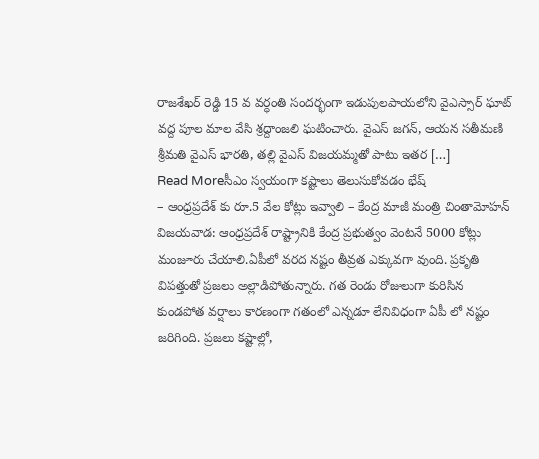రాజశేఖర్ రెడ్డి 15 వ వర్ధంతి సందర్భంగా ఇడుపులపాయలోని వైఎస్సార్ ఘాట్ వద్ద పూల మాల వేసి శ్రద్దాంజలి ఘటించారు. వైఎస్ జగన్, ఆయన సతీమణి శ్రీమతి వైఎస్ భారతి, తల్లి వైఎస్ విజయమ్మతో పాటు ఇతర […]
Read Moreసీఎం స్వయంగా కష్టాలు తెలుసుకోవడం భేష్
– ఆంధ్రప్రదేశ్ కు రూ.5 వేల కోట్లు ఇవ్వాలి – కేంద్ర మాజీ మంత్రి చింతామోహన్ విజయవాడ: ఆంధ్రప్రదేశ్ రాష్ట్రానికి కేంద్ర ప్రభుత్వం వెంటనే 5000 కోట్లు మంజూరు చేయాలి.ఏపీలో వరద నష్టం తీవ్రత ఎక్కువగా వుంది. ప్రకృతి విపత్తుతో ప్రజలు అల్లాడిపోతున్నారు. గత రెండు రోజులుగా కురిసిన కుండపోత వర్షాలు కారణంగా గతంలో ఎన్నడూ లేనివిధంగా ఏపీ లో నష్టం జరిగింది. ప్రజలు కష్టాల్లో,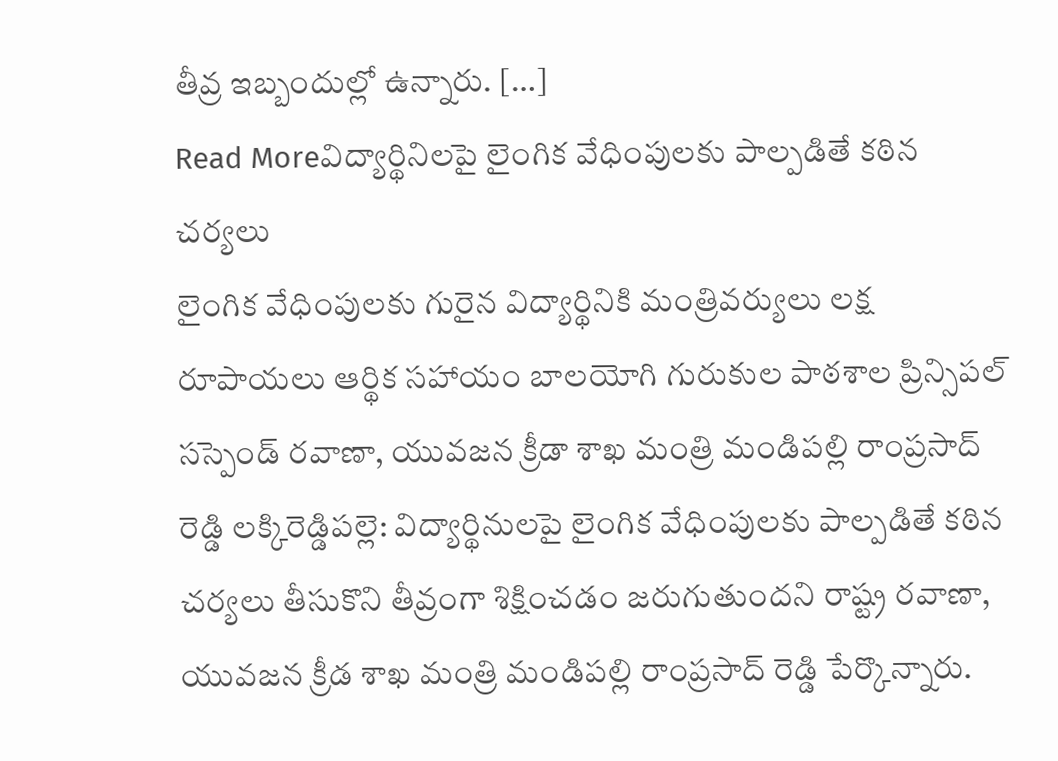తీవ్ర ఇబ్బందుల్లో ఉన్నారు. […]
Read Moreవిద్యార్థినిలపై లైంగిక వేధింపులకు పాల్పడితే కఠిన చర్యలు
లైంగిక వేధింపులకు గురైన విద్యార్థినికి మంత్రివర్యులు లక్ష రూపాయలు ఆర్థిక సహాయం బాలయోగి గురుకుల పాఠశాల ప్రిన్సిపల్ సస్పెండ్ రవాణా, యువజన క్రీడా శాఖ మంత్రి మండిపల్లి రాంప్రసాద్ రెడ్డి లక్కిరెడ్డిపల్లె: విద్యార్థినులపై లైంగిక వేధింపులకు పాల్పడితే కఠిన చర్యలు తీసుకొని తీవ్రంగా శిక్షించడం జరుగుతుందని రాష్ట్ర రవాణా, యువజన క్రీడ శాఖ మంత్రి మండిపల్లి రాంప్రసాద్ రెడ్డి పేర్కొన్నారు.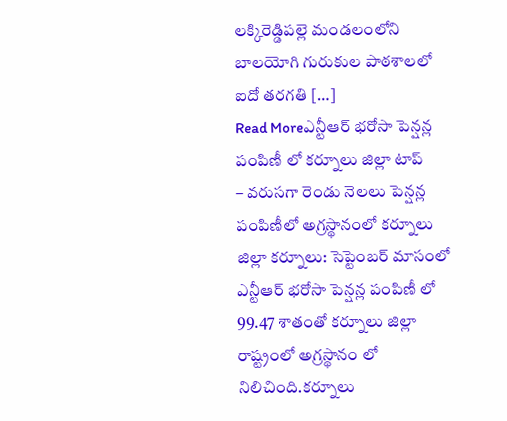లక్కిరెడ్డిపల్లె మండలంలోని బాలయోగి గురుకుల పాఠశాలలో ఐదో తరగతి […]
Read Moreఎన్టీఆర్ భరోసా పెన్షన్ల పంపిణీ లో కర్నూలు జిల్లా టాప్
– వరుసగా రెండు నెలలు పెన్షన్ల పంపిణీలో అగ్రస్థానంలో కర్నూలు జిల్లా కర్నూలు: సెప్టెంబర్ మాసంలో ఎన్టీఆర్ భరోసా పెన్షన్ల పంపిణీ లో 99.47 శాతంతో కర్నూలు జిల్లా రాష్ట్రంలో అగ్రస్థానం లో నిలిచింది.కర్నూలు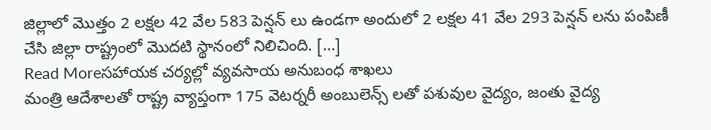జిల్లాలో మొత్తం 2 లక్షల 42 వేల 583 పెన్షన్ లు ఉండగా అందులో 2 లక్షల 41 వేల 293 పెన్షన్ లను పంపిణీ చేసి జిల్లా రాష్ట్రంలో మొదటి స్థానంలో నిలిచింది. […]
Read Moreసహాయక చర్యల్లో వ్యవసాయ అనుబంధ శాఖలు
మంత్రి ఆదేశాలతో రాష్ట్ర వ్యాప్తంగా 175 వెటర్నరీ అంబులెన్స్ లతో పశువుల వైద్యం, జంతు వైద్య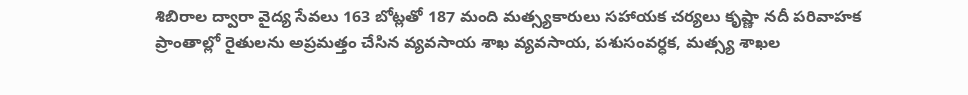శిబిరాల ద్వారా వైద్య సేవలు 163 బోట్లతో 187 మంది మత్స్యకారులు సహాయక చర్యలు కృష్ణా నదీ పరివాహక ప్రాంతాల్లో రైతులను అప్రమత్తం చేసిన వ్యవసాయ శాఖ వ్యవసాయ, పశుసంవర్ధక, మత్స్య శాఖల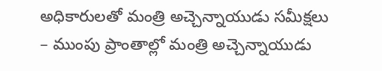అధికారులతో మంత్రి అచ్చెన్నాయుడు సమీక్షలు – ముంపు ప్రాంతాల్లో మంత్రి అచ్చెన్నాయుడు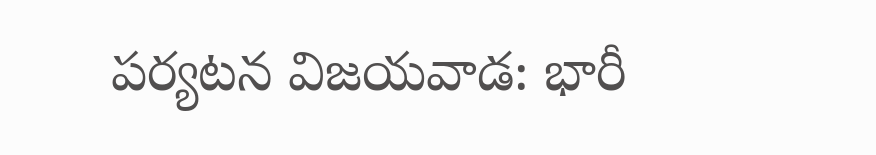పర్యటన విజయవాడ: భారీ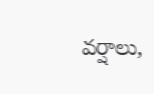వర్షాలు,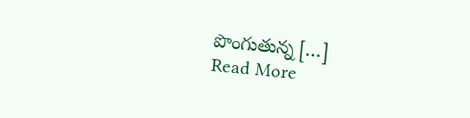పొంగుతున్న […]
Read More